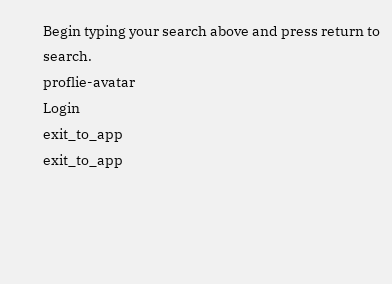Begin typing your search above and press return to search.
proflie-avatar
Login
exit_to_app
exit_to_app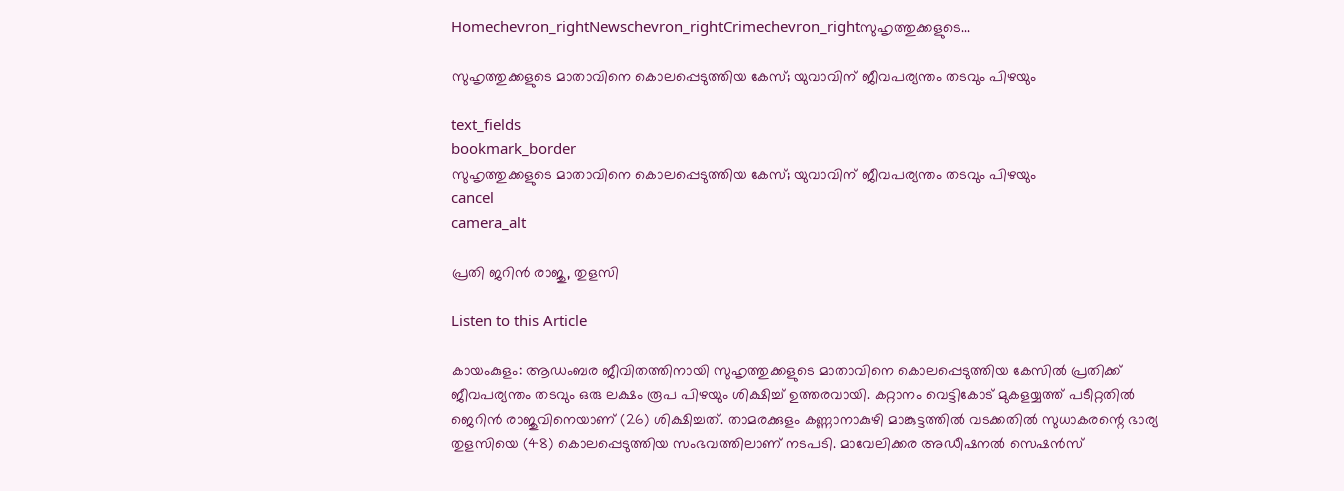Homechevron_rightNewschevron_rightCrimechevron_rightസുഹൃത്തുക്കളുടെ...

സുഹൃത്തുക്കളുടെ മാതാവിനെ കൊലപ്പെടുത്തിയ കേസ്; യുവാവിന് ജീവപര്യന്തം തടവും പിഴയും

text_fields
bookmark_border
സുഹൃത്തുക്കളുടെ മാതാവിനെ കൊലപ്പെടുത്തിയ കേസ്; യുവാവിന് ജീവപര്യന്തം തടവും പിഴയും
cancel
camera_alt

പ്രതി ജറിൻ രാജു, തുളസി

Listen to this Article

കായംകുളം: ആഡംബര ജീവിതത്തിനായി സുഹൃത്തുക്കളുടെ മാതാവിനെ കൊലപ്പെടുത്തിയ കേസിൽ പ്രതിക്ക് ജീവപര്യന്തം തടവും ഒരു ലക്ഷം രൂപ പിഴയും ശിക്ഷിച്ച് ഉത്തരവായി. കറ്റാനം വെട്ടികോട് മുകളയ്യത്ത് പടീറ്റതിൽ ജെറിൻ രാജുവിനെയാണ് (26) ശിക്ഷിച്ചത്. താമരക്കുളം കണ്ണാനാകുഴി മാങ്കുട്ടത്തിൽ വടക്കതിൽ സുധാകരന്റെ ഭാര്യ തുളസിയെ (48) കൊലപ്പെടുത്തിയ സംഭവത്തിലാണ് നടപടി. മാവേലിക്കര അഡീഷനൽ സെഷൻസ്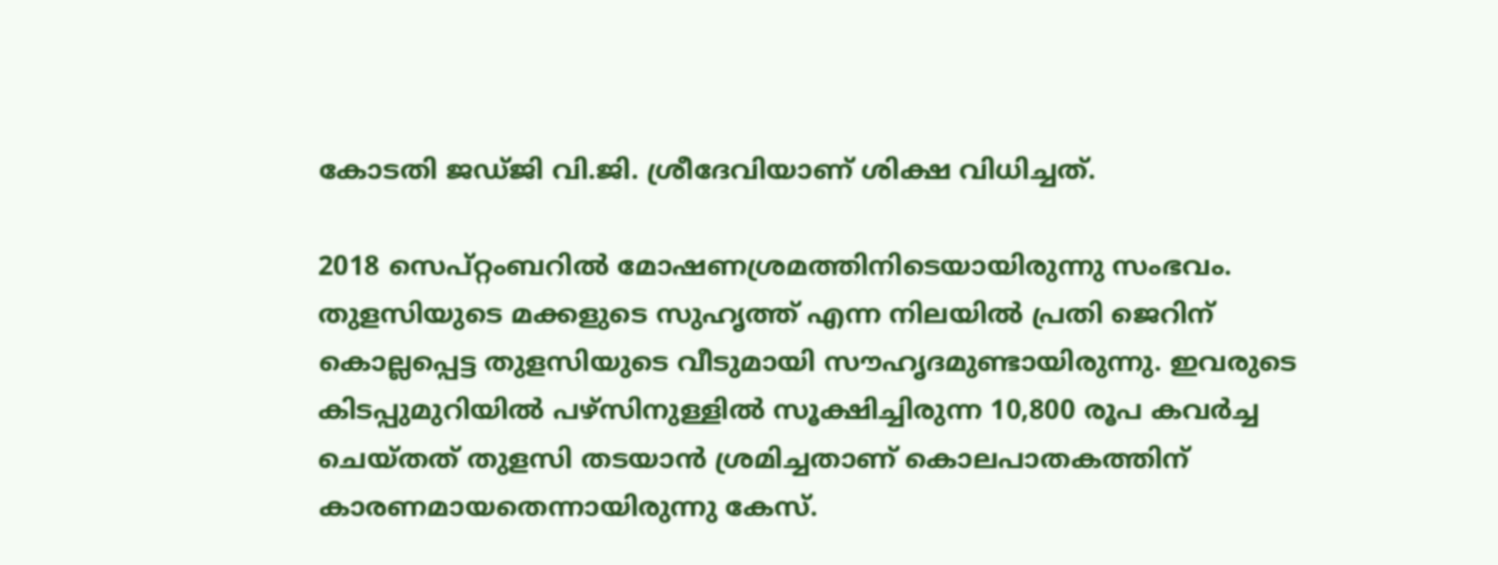കോടതി ജഡ്ജി വി.ജി. ശ്രീദേവിയാണ് ശിക്ഷ വിധിച്ചത്.

2018 സെപ്റ്റംബറിൽ മോഷണശ്രമത്തിനിടെയായിരുന്നു സംഭവം. തുളസിയുടെ മക്കളുടെ സുഹൃത്ത് എന്ന നിലയിൽ പ്രതി ജെറിന് കൊല്ലപ്പെട്ട തുളസിയുടെ വീടുമായി സൗഹൃദമുണ്ടായിരുന്നു. ഇവരുടെ കിടപ്പുമുറിയിൽ പഴ്സിനുള്ളിൽ സൂക്ഷിച്ചിരുന്ന 10,800 രൂപ കവർച്ച ചെയ്തത് തുളസി തടയാൻ ശ്രമിച്ചതാണ് കൊലപാതകത്തിന് കാരണമായതെന്നായിരുന്നു കേസ്.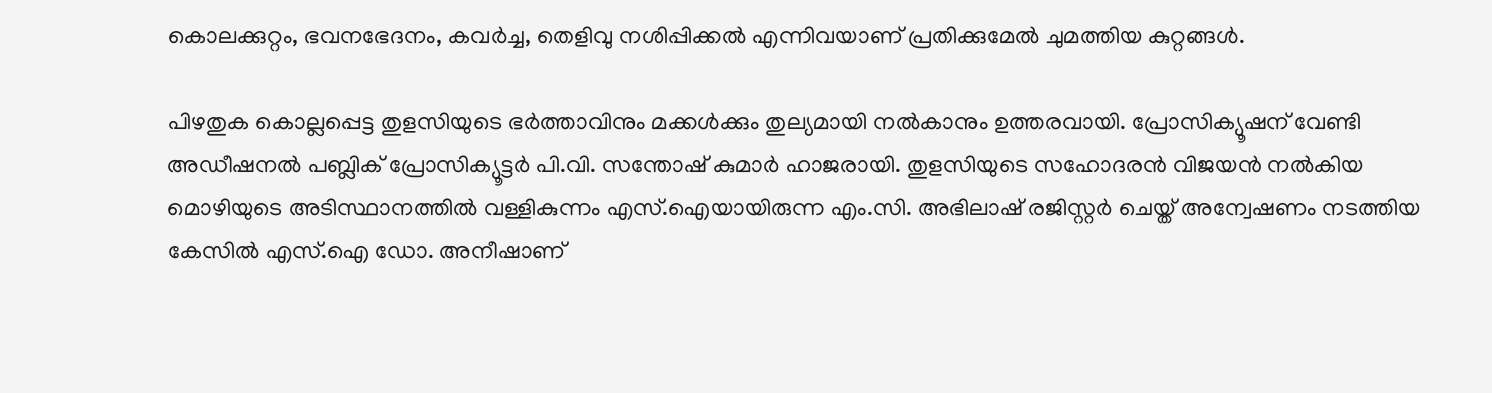കൊലക്കുറ്റം, ഭവനഭേദനം, കവർച്ച, തെളിവു നശിപ്പിക്കൽ എന്നിവയാണ് പ്രതിക്കുമേൽ ചുമത്തിയ കുറ്റങ്ങൾ.

പിഴതുക കൊല്ലപ്പെട്ട തുളസിയുടെ ഭർത്താവിനും മക്കൾക്കും തുല്യമായി നൽകാനും ഉത്തരവായി. പ്രോസിക്യൂഷന് വേണ്ടി അഡീഷനൽ പബ്ലിക് പ്രോസിക്യൂട്ടർ പി.വി. സന്തോഷ് കുമാർ ഹാജരായി. തുളസിയുടെ സഹോദരൻ വിജയൻ നൽകിയ മൊഴിയുടെ അടിസ്ഥാനത്തിൽ വള്ളികുന്നം എസ്.ഐയായിരുന്ന എം.സി. അഭിലാഷ് രജിസ്റ്റർ ചെയ്ത് അന്വേഷണം നടത്തിയ കേസിൽ എസ്.ഐ ഡോ. അനീഷാണ്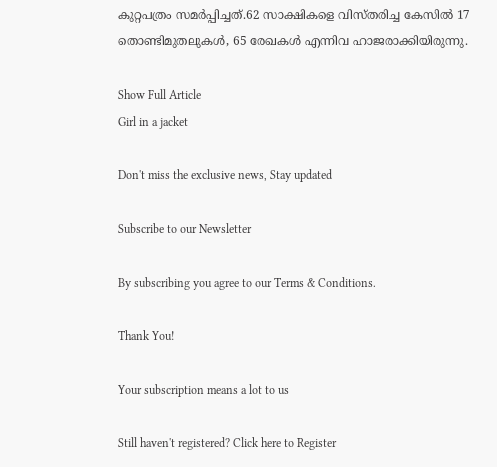കുറ്റപത്രം സമർപ്പിച്ചത്.62 സാക്ഷികളെ വിസ്തരിച്ച കേസിൽ 17 തൊണ്ടിമുതലുകൾ, 65 രേഖകൾ എന്നിവ ഹാജരാക്കിയിരുന്നു.

Show Full Article
Girl in a jacket

Don't miss the exclusive news, Stay updated

Subscribe to our Newsletter

By subscribing you agree to our Terms & Conditions.

Thank You!

Your subscription means a lot to us

Still haven't registered? Click here to Register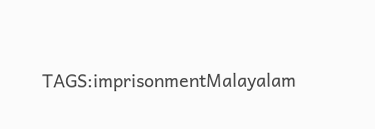TAGS:imprisonmentMalayalam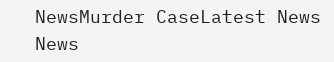NewsMurder CaseLatest News
News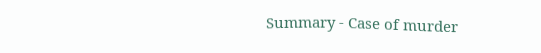Summary - Case of murder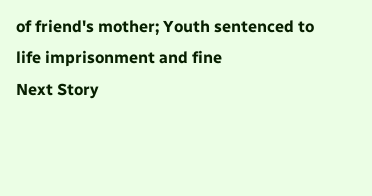of friend's mother; Youth sentenced to life imprisonment and fine
Next Story